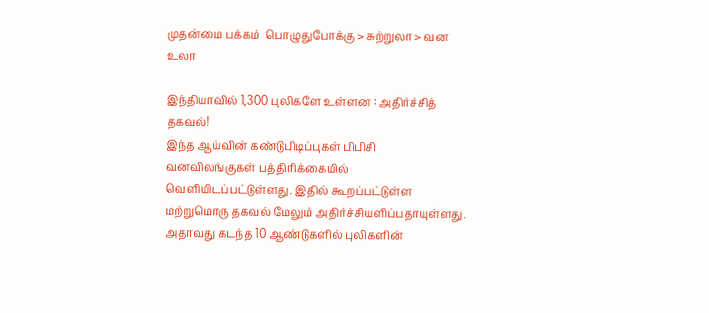முதன்மை பக்கம்  பொழுதுபோக்கு > சுற்றுலா > வன உலா

இந்தியாவில் 1,300 புலிகளே உள்ளன : அதிர்ச்சித் தகவல்!
இந்த ஆய்வின் கண்டுபிடிப்புகள் பிபிசி வனவிலங்குகள் பத்திரிக்கையில் வெளியிடப்பட்டுள்ளது. இதில் கூறப்பட்டுள்ள மற்றுமொரு தகவல் மேலும் அதிர்ச்சியளிப்பதாயுள்ளது. அதாவது கடந்த 10 ஆண்டுகளில் புலிகளின்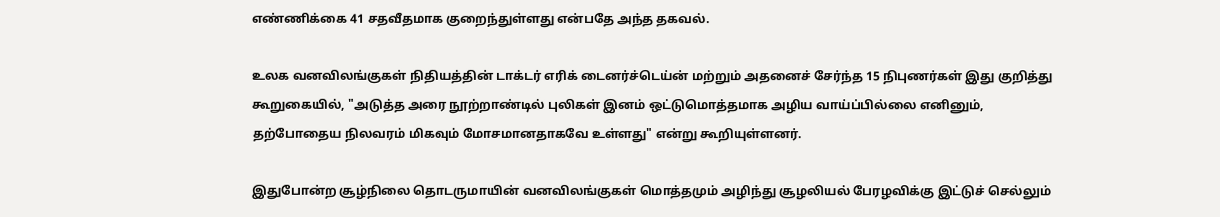எண்ணிக்கை 41 சதவீதமாக குறைந்துள்ளது என்பதே அந்த தகவல்.

உலக வனவிலங்குகள் நிதியத்தின் டாக்டர் எரிக் டைனர்ச்டெய்ன் மற்றும் அதனைச் சேர்ந்த 15 நிபுணர்கள் இது குறித்து கூறுகையில், "அடுத்த அரை நூற்றாண்டில் புலிகள் இனம் ஒட்டுமொத்தமாக அழிய வாய்ப்பில்லை எனினும், தற்போதைய நிலவரம் மிகவும் மோசமானதாகவே உள்ளது" என்று கூறியுள்ளனர்.

இதுபோன்ற சூழ்நிலை தொடருமாயின் வனவிலங்குகள் மொத்தமும் அழிந்து சூழலியல் பேரழவிக்கு இட்டுச் செல்லும்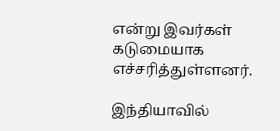என்று இவர்கள் கடுமையாக எச்சரித்துள்ளனர்.

இந்தியாவில்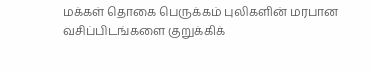மக்கள் தொகை பெருக்கம் புலிகளின் மரபான வசிப்பிடங்களை குறுக்கிக்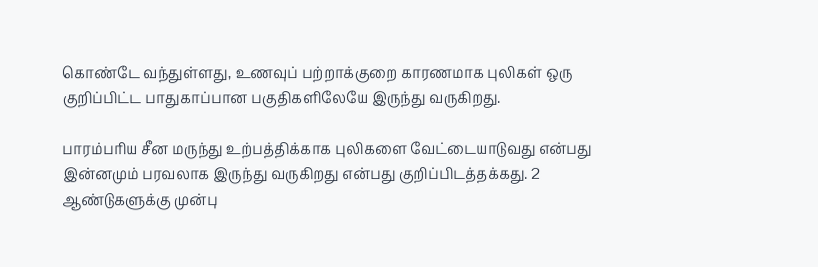கொண்டே வந்துள்ளது, உணவுப் பற்றாக்குறை காரணமாக புலிகள் ஒரு குறிப்பிட்ட பாதுகாப்பான பகுதிகளிலேயே இருந்து வருகிறது.

பாரம்பரிய சீன மருந்து உற்பத்திக்காக புலிகளை வேட்டையாடுவது என்பது இன்னமும் பரவலாக இருந்து வருகிறது என்பது குறிப்பிடத்தக்கது. 2 ஆண்டுகளுக்கு முன்பு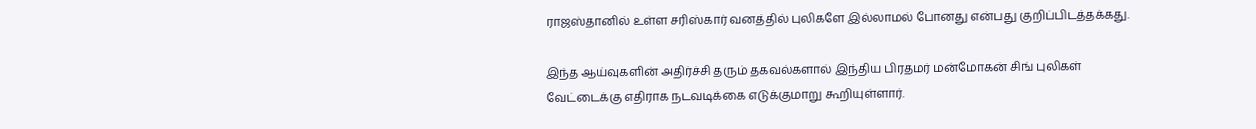ராஜஸ்தானில் உள்ள சரிஸ்கார் வனத்தில் புலிகளே இல்லாமல் போனது என்பது குறிப்பிடத்தக்கது.

இந்த ஆய்வுகளின் அதிர்ச்சி தரும் தகவல்களால் இந்திய பிரதமர் மன்மோகன் சிங் புலிகள் வேட்டைக்கு எதிராக நடவடிக்கை எடுக்குமாறு கூறியுள்ளார்.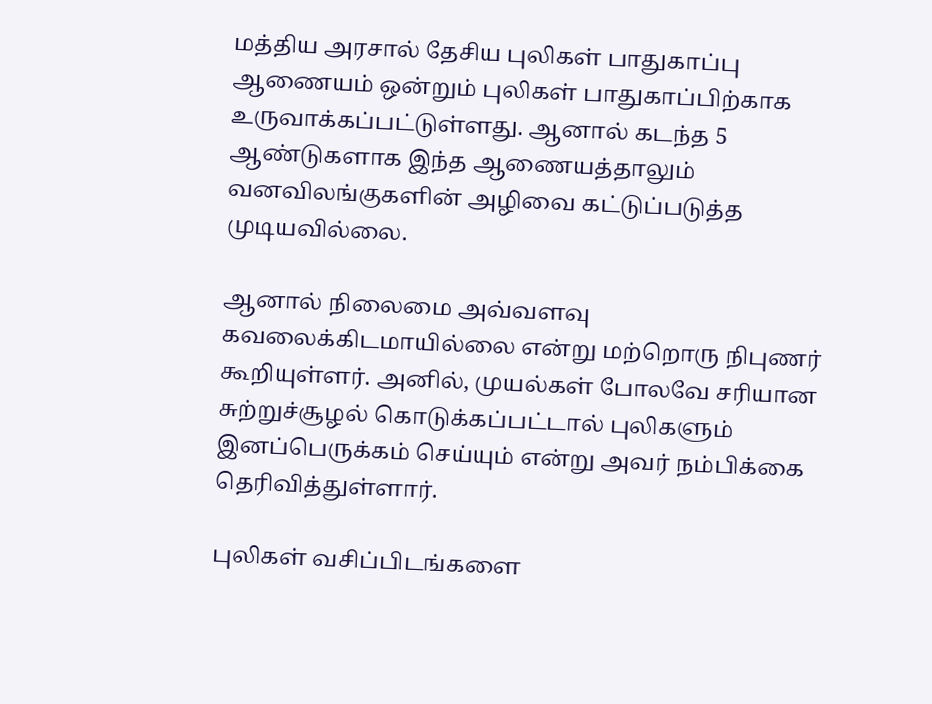மத்திய அரசால் தேசிய புலிகள் பாதுகாப்பு ஆணையம் ஒன்றும் புலிகள் பாதுகாப்பிற்காக உருவாக்கப்பட்டுள்ளது. ஆனால் கடந்த 5 ஆண்டுகளாக இந்த ஆணையத்தாலும் வனவிலங்குகளின் அழிவை கட்டுப்படுத்த முடியவில்லை.

ஆனால் நிலைமை அவ்வளவு கவலைக்கிடமாயில்லை என்று மற்றொரு நிபுணர் கூறியுள்ளர். அனில், முயல்கள் போலவே சரியான சுற்றுச்சூழல் கொடுக்கப்பட்டால் புலிகளும் இனப்பெருக்கம் செய்யும் என்று அவர் நம்பிக்கை தெரிவித்துள்ளார்.

புலிகள் வசிப்பிடங்களை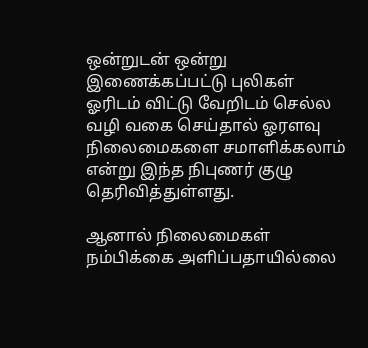ஒன்றுடன் ஒன்று இணைக்கப்பட்டு புலிகள் ஓரிடம் விட்டு வேறிடம் செல்ல வழி வகை செய்தால் ஓரளவு நிலைமைகளை சமாளிக்கலாம் என்று இந்த நிபுணர் குழு தெரிவித்துள்ளது.

ஆனால் நிலைமைகள் நம்பிக்கை அளிப்பதாயில்லை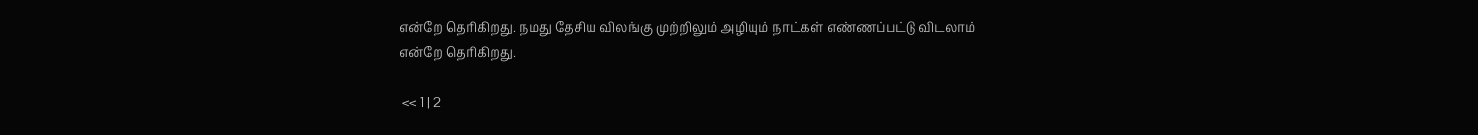என்றே தெரிகிறது. நமது தேசிய விலங்கு முற்றிலும் அழியும் நாட்கள் எண்ணப்பட்டு விடலாம் என்றே தெரிகிறது.

 << 1 | 2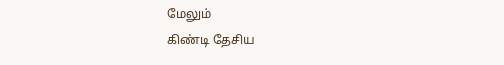மேலும்
கிண்டி தேசிய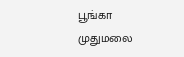பூங்கா
முதுமலை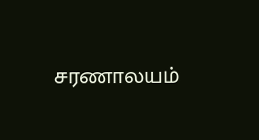சரணாலயம்